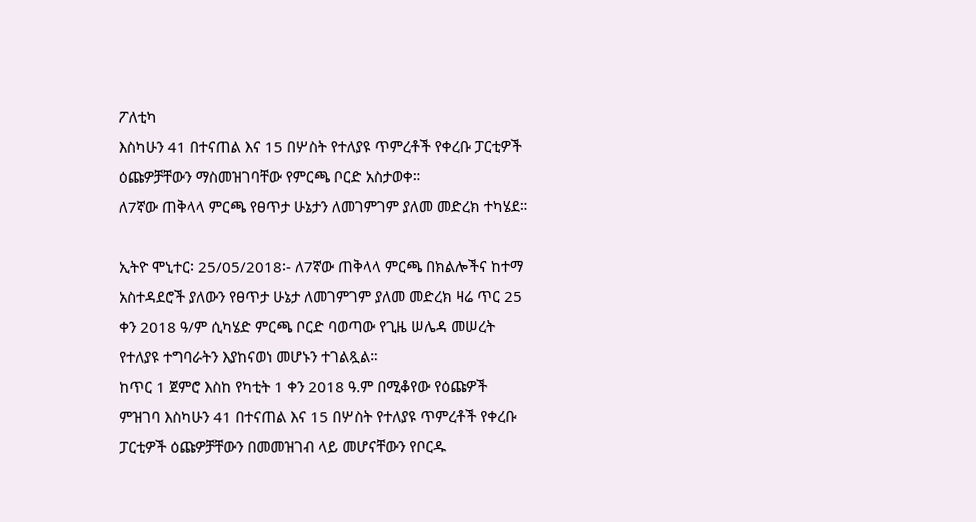ፖለቲካ
እስካሁን 41 በተናጠል እና 15 በሦስት የተለያዩ ጥምረቶች የቀረቡ ፓርቲዎች ዕጩዎቻቸውን ማስመዝገባቸው የምርጫ ቦርድ አስታወቀ።
ለ7ኛው ጠቅላላ ምርጫ የፀጥታ ሁኔታን ለመገምገም ያለመ መድረክ ተካሄደ።

ኢትዮ ሞኒተር፡ 25/05/2018፡- ለ7ኛው ጠቅላላ ምርጫ በክልሎችና ከተማ አስተዳደሮች ያለውን የፀጥታ ሁኔታ ለመገምገም ያለመ መድረክ ዛሬ ጥር 25 ቀን 2018 ዓ/ም ሲካሄድ ምርጫ ቦርድ ባወጣው የጊዜ ሠሌዳ መሠረት የተለያዩ ተግባራትን እያከናወነ መሆኑን ተገልጿል።
ከጥር 1 ጀምሮ እስከ የካቲት 1 ቀን 2018 ዓ.ም በሚቆየው የዕጩዎች ምዝገባ እስካሁን 41 በተናጠል እና 15 በሦስት የተለያዩ ጥምረቶች የቀረቡ ፓርቲዎች ዕጩዎቻቸውን በመመዝገብ ላይ መሆናቸውን የቦርዱ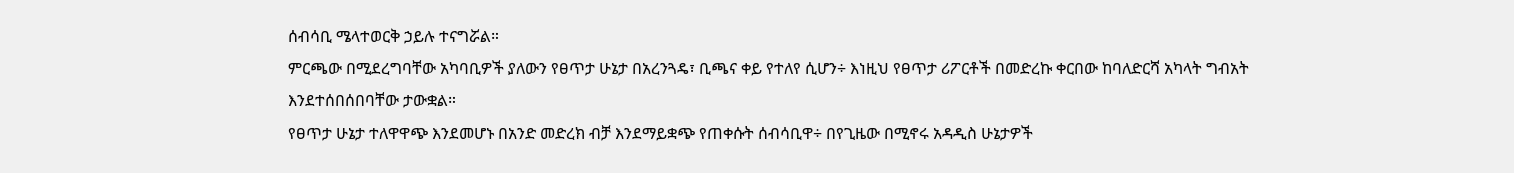ሰብሳቢ ሜላተወርቅ ኃይሉ ተናግሯል።
ምርጫው በሚደረግባቸው አካባቢዎች ያለውን የፀጥታ ሁኔታ በአረንጓዴ፣ ቢጫና ቀይ የተለየ ሲሆን÷ እነዚህ የፀጥታ ሪፖርቶች በመድረኩ ቀርበው ከባለድርሻ አካላት ግብአት እንደተሰበሰበባቸው ታውቋል።
የፀጥታ ሁኔታ ተለዋዋጭ እንደመሆኑ በአንድ መድረክ ብቻ እንደማይቋጭ የጠቀሱት ሰብሳቢዋ÷ በየጊዜው በሚኖሩ አዳዲስ ሁኔታዎች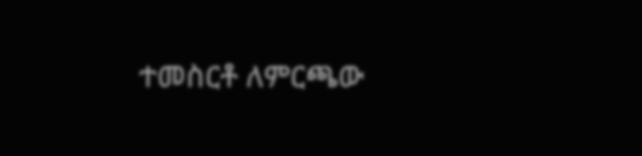ተመስርቶ ለምርጫው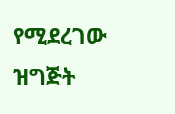የሚደረገው ዝግጅት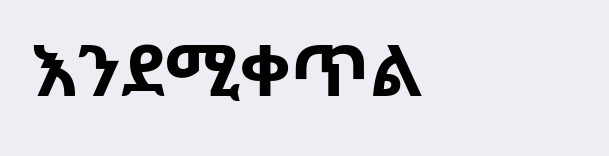እንደሚቀጥል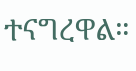ተናግረዋል።